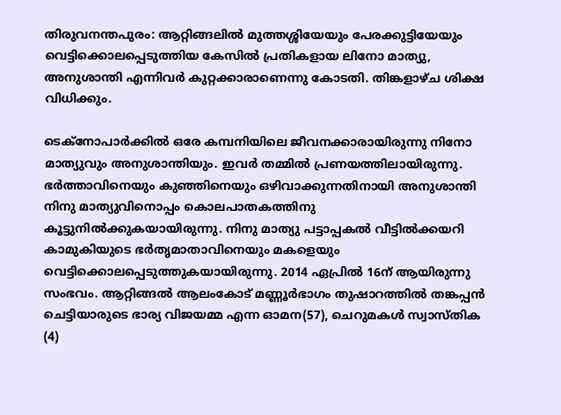തിരുവനന്തപുരം: ആറ്റിങ്ങലില്‍ മുത്തശ്ശിയേയും പേരക്കുട്ടിയേയും വെട്ടിക്കൊലപ്പെടുത്തിയ കേസില്‍ പ്രതികളായ ലിനോ മാത്യു, അനുശാന്തി എന്നിവര്‍ കുറ്റക്കാരാണെന്നു കോടതി. തിങ്കളാഴ്ച ശിക്ഷ വിധിക്കും.

ടെക്നോപാര്‍ക്കില്‍ ഒരേ കമ്പനിയിലെ ജീവനക്കാരായിരുന്നു നിനോ മാത്യുവും അനുശാന്തിയും. ഇവര്‍ തമ്മില്‍ പ്രണയത്തിലായിരുന്നു. ഭര്‍ത്താവിനെയും കുഞ്ഞിനെയും ഒഴിവാക്കുന്നതിനായി അനുശാന്തി നിനു മാത്യുവിനൊപ്പം കൊലപാതകത്തിനു കൂട്ടുനില്‍ക്കുകയായിരുന്നു. നിനു മാത്യു പട്ടാപ്പകല്‍ വീട്ടില്‍ക്കയറി കാമുകിയുടെ ഭര്‍തൃമാതാവിനെയും മകളെയും വെട്ടിക്കൊലപ്പെടുത്തുകയായിരുന്നു. 2014 ഏപ്രില്‍ 16ന് ആയിരുന്നു സംഭവം. ആറ്റിങ്ങല്‍ ആലംകോട് മണ്ണൂര്‍ഭാഗം തുഷാറത്തില്‍ തങ്കപ്പന്‍ ചെട്ടിയാരുടെ ഭാര്യ വിജയമ്മ എന്ന ഓമന(57), ചെറുമകള്‍ സ്വാസ്തിക (4)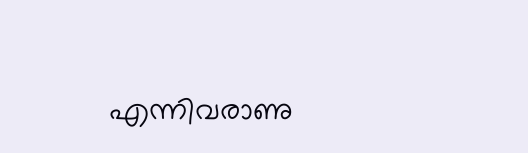എന്നിവരാണു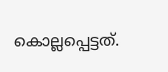കൊല്ലപ്പെട്ടത്.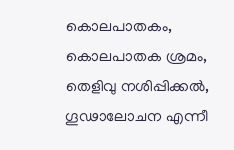കൊലപാതകം, കൊലപാതക ശ്രമം, തെളിവു നശിപ്പിക്കല്‍, ഗൂഢാലോചന എന്നീ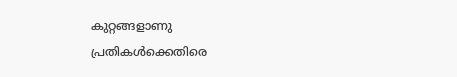കുറ്റങ്ങളാണു പ്രതികള്‍ക്കെതിരെ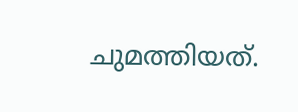ചുമത്തിയത്.